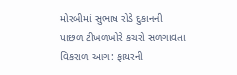મોરબીમાં સુભાષ રોડે દુકાનની પાછળ ટીખળખોરે કચરો સળગાવતા વિકરાળ આગ: ફાયરની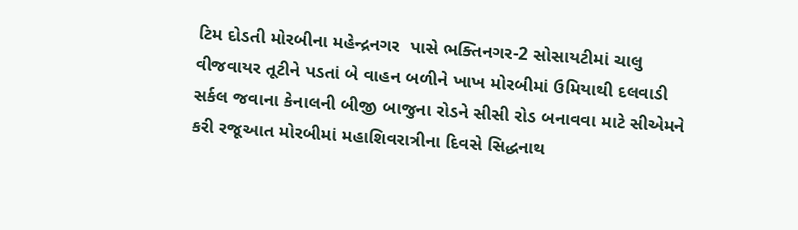ટિમ દોડતી મોરબીના મહેન્દ્રનગર  પાસે ભક્તિનગર-2 સોસાયટીમાં ચાલુ વીજવાયર તૂટીને પડતાં બે વાહન બળીને ખાખ મોરબીમાં ઉમિયાથી દલવાડી સર્કલ જવાના કેનાલની બીજી બાજુના રોડને સીસી રોડ બનાવવા માટે સીએમને કરી રજૂઆત મોરબીમાં મહાશિવરાત્રીના દિવસે સિદ્ધનાથ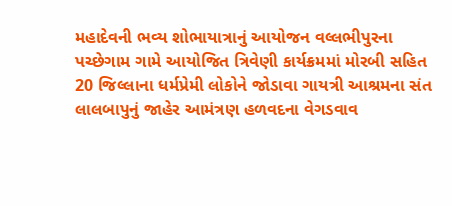મહાદેવની ભવ્ય શોભાયાત્રાનું આયોજન વલ્લભીપુરના પચ્છેગામ ગામે આયોજિત ત્રિવેણી કાર્યક્રમમાં મોરબી સહિત 20 જિલ્લાના ધર્મપ્રેમી લોકોને જોડાવા ગાયત્રી આશ્રમના સંત લાલબાપુનું જાહેર આમંત્રણ હળવદના વેગડવાવ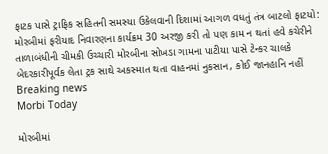ફાટક પાસે ટ્રાફિક સહિતની સમસ્યા ઉકેલવાની દિશામાં આગળ વધતું તંત્ર બાટલો ફાટયો: મોરબીમાં ફરીયાદ નિવારણના કાર્યક્રમ 30 અરજી કરી તો પણ કામ ન થતાં હવે કચેરીને તાળાબંધીની ચીમકી ઉચ્ચારી મોરબીના સોખડા ગામના પાટીયા પાસે ટેન્કર ચાલકે બેદરકારીપૂર્વક લેતા ટ્રક સાથે અકસ્માત થતા વાહનમાં નુકસાન, કોઈ જાનહાનિ નહીં
Breaking news
Morbi Today

મોરબીમાં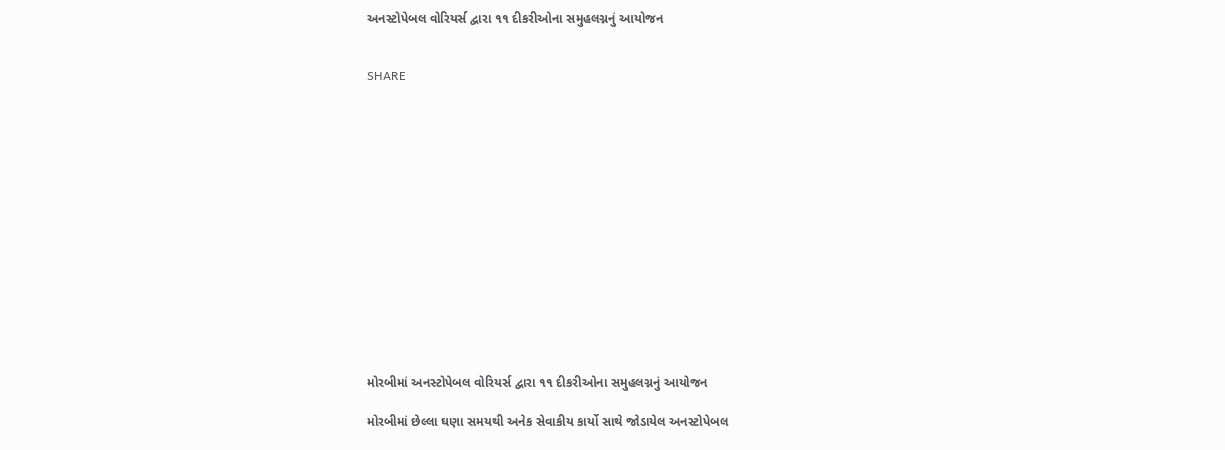અનસ્ટોપેબલ વોરિયર્સ દ્વારા ૧૧ દીકરીઓના સમુહલગ્નનું આયોજન


SHARE















મોરબીમાં અનસ્ટોપેબલ વોરિયર્સ દ્વારા ૧૧ દીકરીઓના સમુહલગ્નનું આયોજન

મોરબીમાં છેલ્લા ઘણા સમયથી અનેક સેવાકીય કાર્યો સાથે જોડાયેલ અનસ્ટોપેબલ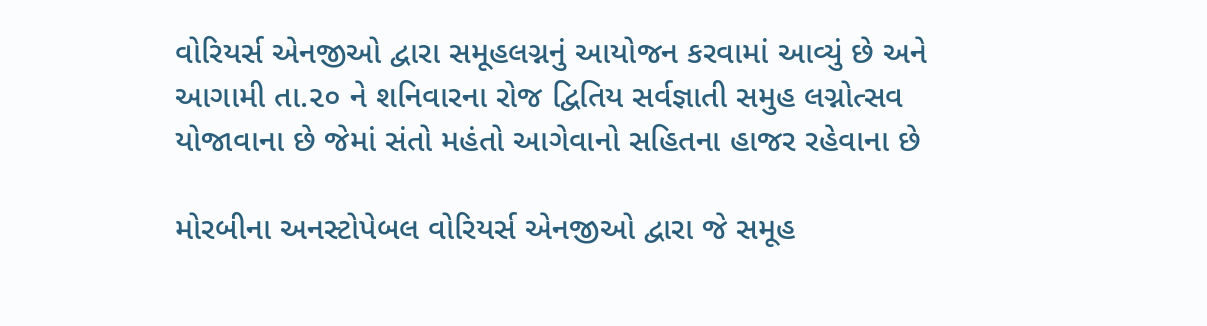વોરિયર્સ એનજીઓ દ્વારા સમૂહલગ્નનું આયોજન કરવામાં આવ્યું છે અને આગામી તા.૨૦ ને શનિવારના રોજ દ્વિતિય સર્વજ્ઞાતી સમુહ લગ્નોત્સવ યોજાવાના છે જેમાં સંતો મહંતો આગેવાનો સહિતના હાજર રહેવાના છે

મોરબીના અનસ્ટોપેબલ વોરિયર્સ એનજીઓ દ્વારા જે સમૂહ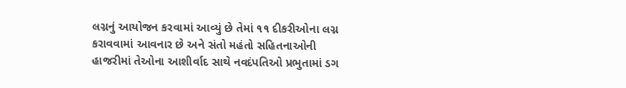લગ્નનું આયોજન કરવામાં આવ્યું છે તેમાં ૧૧ દીકરીઓના લગ્ન કરાવવામાં આવનાર છે અને સંતો મહંતો સહિતનાઓની હાજરીમાં તેઓના આશીર્વાદ સાથે નવદંપતિઓ પ્રભુતામાં ડગ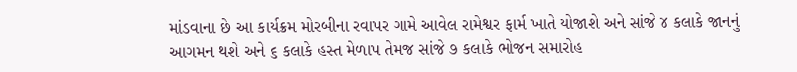માંડવાના છે આ કાર્યક્રમ મોરબીના રવાપર ગામે આવેલ રામેશ્વર ફાર્મ ખાતે યોજાશે અને સાંજે ૪ કલાકે જાનનું આગમન થશે અને ૬ કલાકે હસ્ત મેળાપ તેમજ સાંજે ૭ કલાકે ભોજન સમારોહ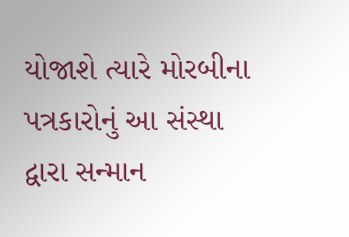યોજાશે ત્યારે મોરબીના પત્રકારોનું આ સંસ્થા દ્વારા સન્માન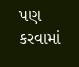પણ કરવામાં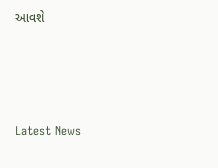આવશે






Latest News